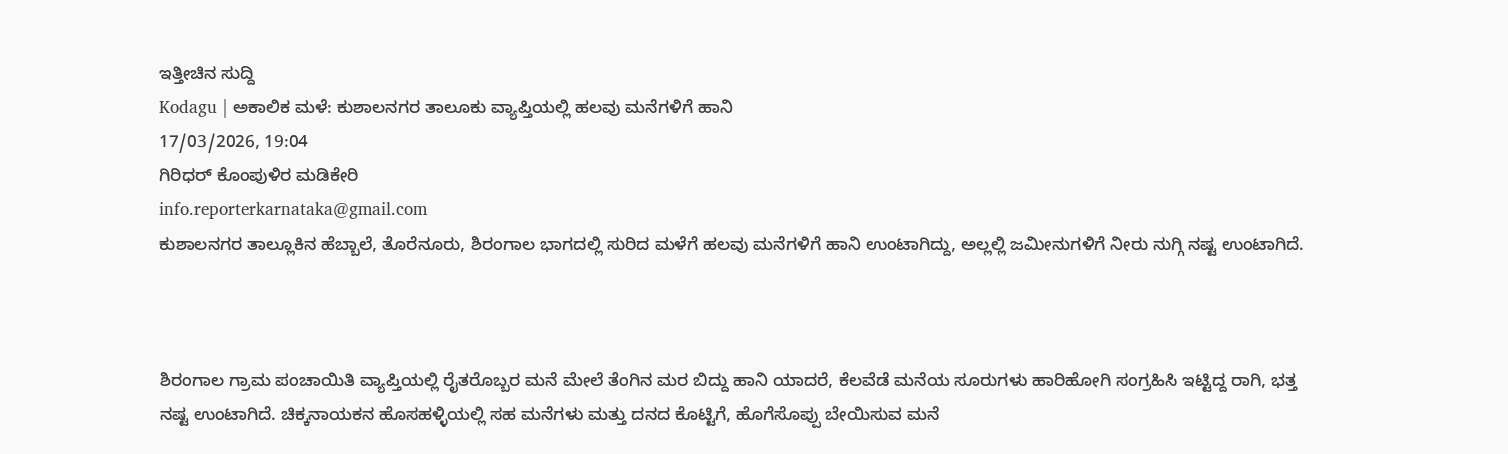ಇತ್ತೀಚಿನ ಸುದ್ದಿ
Kodagu | ಅಕಾಲಿಕ ಮಳೆ: ಕುಶಾಲನಗರ ತಾಲೂಕು ವ್ಯಾಪ್ತಿಯಲ್ಲಿ ಹಲವು ಮನೆಗಳಿಗೆ ಹಾನಿ
17/03/2026, 19:04
ಗಿರಿಧರ್ ಕೊಂಪುಳಿರ ಮಡಿಕೇರಿ
info.reporterkarnataka@gmail.com
ಕುಶಾಲನಗರ ತಾಲ್ಲೂಕಿನ ಹೆಬ್ಬಾಲೆ, ತೊರೆನೂರು, ಶಿರಂಗಾಲ ಭಾಗದಲ್ಲಿ ಸುರಿದ ಮಳೆಗೆ ಹಲವು ಮನೆಗಳಿಗೆ ಹಾನಿ ಉಂಟಾಗಿದ್ದು, ಅಲ್ಲಲ್ಲಿ ಜಮೀನುಗಳಿಗೆ ನೀರು ನುಗ್ಗಿ ನಷ್ಟ ಉಂಟಾಗಿದೆ.



ಶಿರಂಗಾಲ ಗ್ರಾಮ ಪಂಚಾಯಿತಿ ವ್ಯಾಪ್ತಿಯಲ್ಲಿ ರೈತರೊಬ್ಬರ ಮನೆ ಮೇಲೆ ತೆಂಗಿನ ಮರ ಬಿದ್ದು ಹಾನಿ ಯಾದರೆ, ಕೆಲವೆಡೆ ಮನೆಯ ಸೂರುಗಳು ಹಾರಿಹೋಗಿ ಸಂಗ್ರಹಿಸಿ ಇಟ್ಟಿದ್ದ ರಾಗಿ, ಭತ್ತ ನಷ್ಟ ಉಂಟಾಗಿದೆ. ಚಿಕ್ಕನಾಯಕನ ಹೊಸಹಳ್ಳಿಯಲ್ಲಿ ಸಹ ಮನೆಗಳು ಮತ್ತು ದನದ ಕೊಟ್ಟಿಗೆ, ಹೊಗೆಸೊಪ್ಪು ಬೇಯಿಸುವ ಮನೆ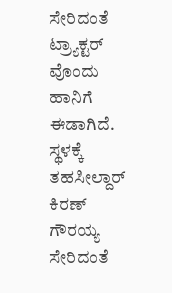ಸೇರಿದಂತೆ ಟ್ರ್ಯಾಕ್ಟರ್ ವೊಂದು ಹಾನಿಗೆ ಈಡಾಗಿದೆ. ಸ್ಥಳಕ್ಕೆ ತಹಸೀಲ್ದಾರ್ ಕಿರಣ್ ಗೌರಯ್ಯ ಸೇರಿದಂತೆ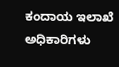ಕಂದಾಯ ಇಲಾಖೆ ಅಧಿಕಾರಿಗಳು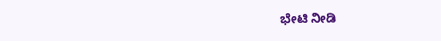ಭೇಟಿ ನೀಡಿ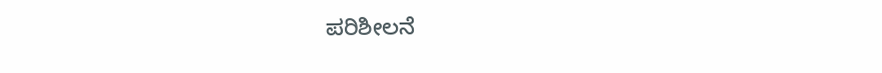ಪರಿಶೀಲನೆ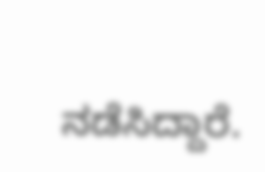ನಡೆಸಿದ್ದಾರೆ.